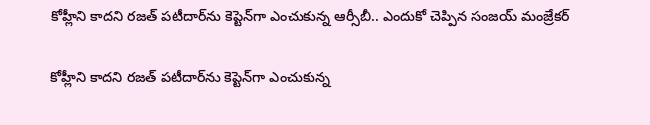కోహ్లీని కాదని రజత్ పటీదార్‌ను కెప్టెన్‌గా ఎంచుకున్న ఆర్సీబీ.. ఎందుకో చెప్పిన సంజయ్ మంజ్రేకర్

కోహ్లీని కాదని రజత్ పటీదార్‌ను కెప్టెన్‌గా ఎంచుకున్న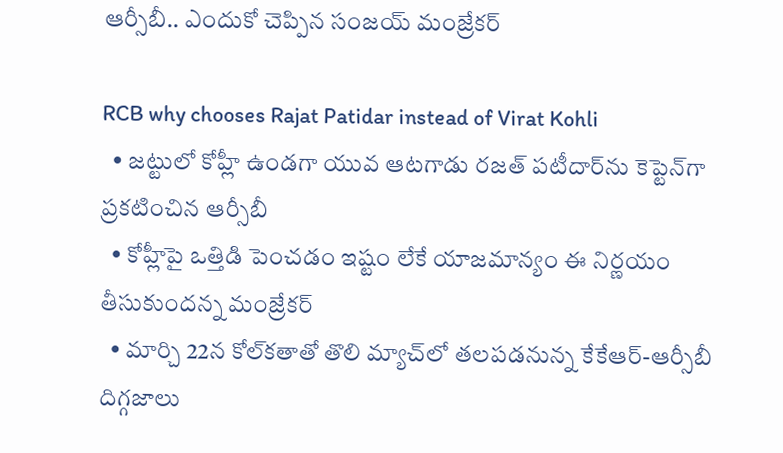ఆర్సీబీ.. ఎందుకో చెప్పిన సంజయ్ మంజ్రేకర్

RCB why chooses Rajat Patidar instead of Virat Kohli
  • జట్టులో కోహ్లీ ఉండగా యువ ఆటగాడు రజత్ పటీదార్‌ను కెప్టెన్‌గా ప్రకటించిన ఆర్సీబీ
  • కోహ్లీపై ఒత్తిడి పెంచడం ఇష్టం లేకే యాజమాన్యం ఈ నిర్ణయం తీసుకుందన్న మంజ్రేకర్
  • మార్చి 22న కోల్‌కతాతో తొలి మ్యాచ్‌లో తలపడనున్న కేకేఆర్-ఆర్సీబీ
దిగ్గజాలు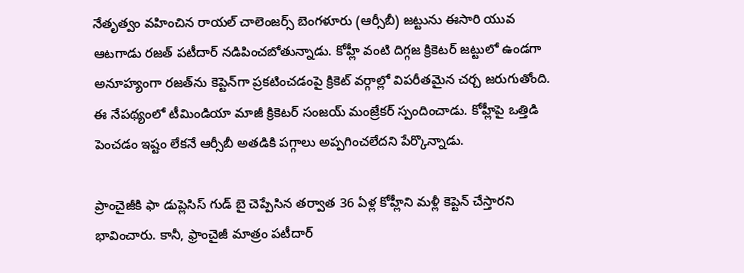నేతృత్వం వహించిన రాయల్ చాలెంజర్స్ బెంగళూరు (ఆర్సీబీ) జట్టును ఈసారి యువ ఆటగాడు రజత్ పటీదార్ నడిపించబోతున్నాడు. కోహ్లీ వంటి దిగ్గజ క్రికెటర్ జట్టులో ఉండగా అనూహ్యంగా రజత్‌ను కెప్టెన్‌గా ప్రకటించడంపై క్రికెట్ వర్గాల్లో విపరీతమైన చర్చ జరుగుతోంది. ఈ నేపథ్యంలో టీమిండియా మాజీ క్రికెటర్ సంజయ్ మంజ్రేకర్ స్పందించాడు. కోహ్లీపై ఒత్తిడి పెంచడం ఇష్టం లేకనే ఆర్సీబీ అతడికి పగ్గాలు అప్పగించలేదని పేర్కొన్నాడు.

ప్రాంచైజీకి ఫా డుప్లెసిస్ గుడ్ బై చెప్పేసిన తర్వాత 36 ఏళ్ల కోహ్లీని మళ్లీ కెప్టెన్ చేస్తారని భావించారు. కానీ, ఫ్రాంచైజీ మాత్రం పటీదార్‌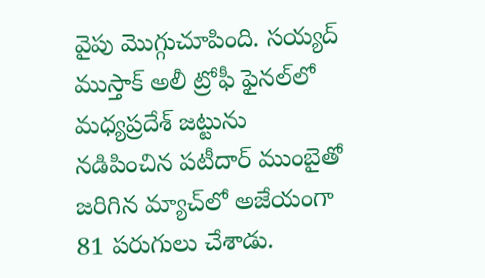వైపు మొగ్గుచూపింది. సయ్యద్ ముస్తాక్ అలీ ట్రోఫీ ఫైనల్‌లో మధ్యప్రదేశ్‌ జట్టును నడిపించిన పటీదార్ ముంబైతో జరిగిన మ్యాచ్‌లో అజేయంగా 81 పరుగులు చేశాడు.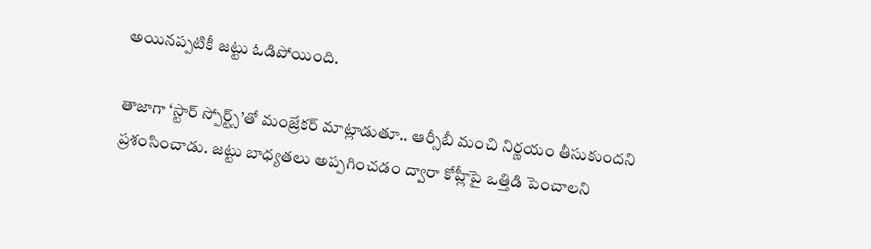అయినప్పటికీ జట్టు ఓడిపోయింది.

తాజాగా ‘స్టార్ స్పోర్ట్స్’తో మంజ్రేకర్ మాట్లాడుతూ.. ఆర్సీబీ మంచి నిర్ణయం తీసుకుందని ప్రశంసించాడు. జట్టు బాధ్యతలు అప్పగించడం ద్వారా కోహ్లీపై ఒత్తిడి పెంచాలని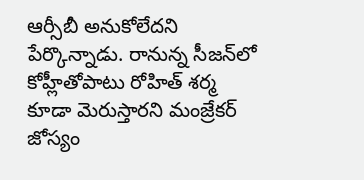ఆర్సీబీ అనుకోలేదని పేర్కొన్నాడు. రానున్న సీజన్‌లో కోహ్లీతోపాటు రోహిత్ శర్మ కూడా మెరుస్తారని మంజ్రేకర్ జోస్యం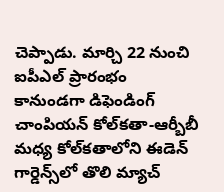చెప్పాడు. మార్చి 22 నుంచి ఐపీఎల్ ప్రారంభం కానుండగా డిఫెండింగ్ చాంపియన్ కోల్‌కతా-ఆర్బీబీ మధ్య కోల్‌కతాలోని ఈడెన్ గార్డెన్స్‌లో తొలి మ్యాచ్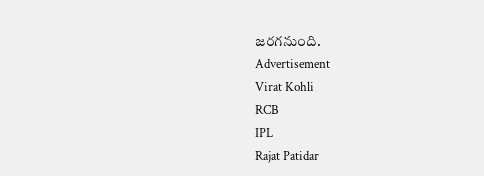జరగనుంది.
Advertisement
Virat Kohli
RCB
IPL
Rajat Patidar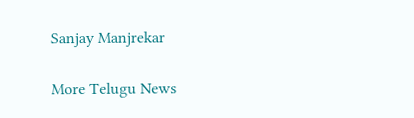Sanjay Manjrekar

More Telugu News